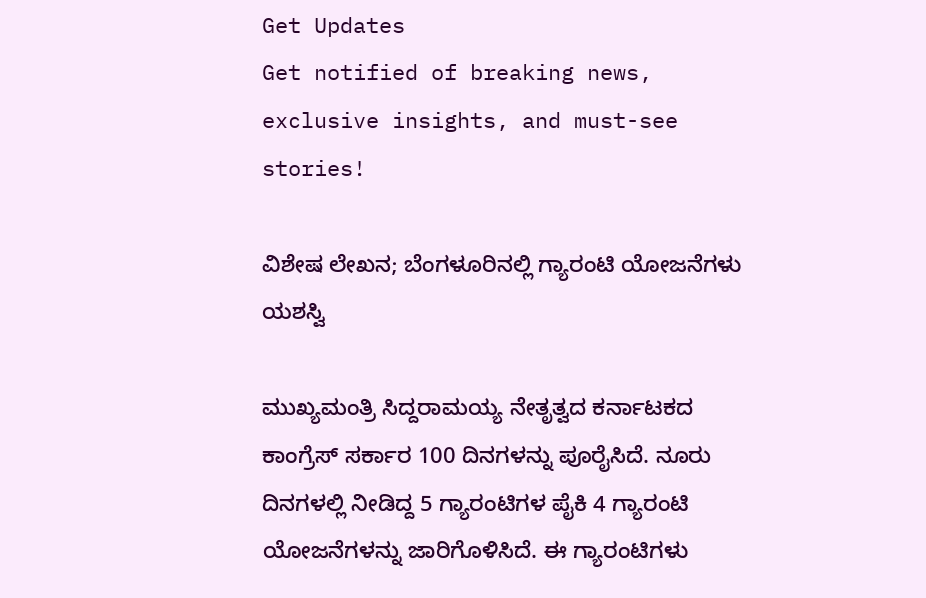Get Updates
Get notified of breaking news, exclusive insights, and must-see stories!

ವಿಶೇಷ ಲೇಖನ; ಬೆಂಗಳೂರಿನಲ್ಲಿ ಗ್ಯಾರಂಟಿ ಯೋಜನೆಗಳು ಯಶಸ್ವಿ

ಮುಖ್ಯಮಂತ್ರಿ ಸಿದ್ದರಾಮಯ್ಯ ನೇತೃತ್ವದ ಕರ್ನಾಟಕದ ಕಾಂಗ್ರೆಸ್ ಸರ್ಕಾರ 100 ದಿನಗಳನ್ನು ಪೂರೈಸಿದೆ. ನೂರು ದಿನಗಳಲ್ಲಿ ನೀಡಿದ್ದ 5 ಗ್ಯಾರಂಟಿಗಳ ಪೈಕಿ 4 ಗ್ಯಾರಂಟಿ ಯೋಜನೆಗಳನ್ನು ಜಾರಿಗೊಳಿಸಿದೆ. ಈ ಗ್ಯಾರಂಟಿಗಳು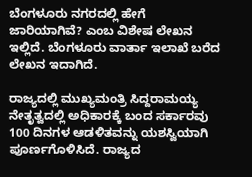ಬೆಂಗಳೂರು ನಗರದಲ್ಲಿ ಹೇಗೆ ಜಾರಿಯಾಗಿವೆ? ಎಂಬ ವಿಶೇಷ ಲೇಖನ ಇಲ್ಲಿದೆ. ಬೆಂಗಳೂರು ವಾರ್ತಾ ಇಲಾಖೆ ಬರೆದ ಲೇಖನ ಇದಾಗಿದೆ.

ರಾಜ್ಯದಲ್ಲಿ ಮುಖ್ಯಮಂತ್ರಿ ಸಿದ್ದರಾಮಯ್ಯ ನೇತೃತ್ವದಲ್ಲಿ ಅಧಿಕಾರಕ್ಕೆ ಬಂದ ಸರ್ಕಾರವು 100 ದಿನಗಳ ಆಡಳಿತವನ್ನು ಯಶಸ್ವಿಯಾಗಿ ಪೂರ್ಣಗೊಳಿಸಿದೆ. ರಾಜ್ಯದ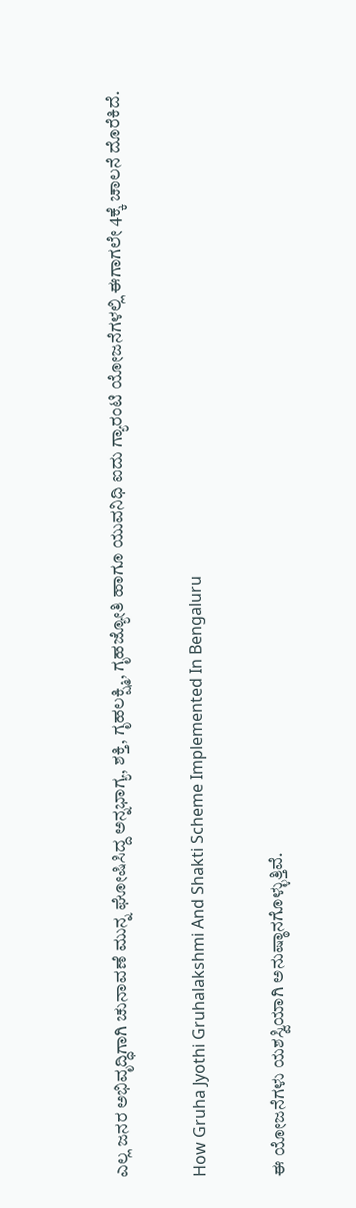ಎಲ್ಲ ಜನರ ಅಭಿವೃದ್ಧಿಗಾಗಿ ಚುನಾವಣೆ ಮುನ್ನ ಘೋಷಿಸಿದ್ದ ಅನ್ನಭಾಗ್ಯ, ಶಕ್ತಿ, ಗೃಹಲಕ್ಷ್ಮಿ, ಗೃಹಜ್ಯೋತಿ ಹಾಗೂ ಯುವನಿಧಿ ಐದು ಗ್ಯಾರಂಟಿ ಯೋಜನೆಗಳಲ್ಲಿ ಈಗಾಗಲೇ 4ಕ್ಕೆ ಚಾಲನೆ ದೊರೆಕಿದೆ.

How Gruha Jyothi Gruhalakshmi And Shakti Scheme Implemented In Bengaluru

ಈ ಯೋಜನೆಗಳು ಯಶಸ್ವಿಯಾಗಿ ಅನುಷ್ಠಾನಗೊಳ್ಳುತ್ತಿವೆ.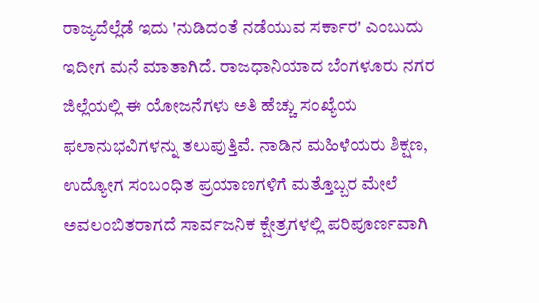ರಾಜ್ಯದೆಲ್ಲೆಡೆ ಇದು 'ನುಡಿದಂತೆ ನಡೆಯುವ ಸರ್ಕಾರ' ಎಂಬುದು ಇದೀಗ ಮನೆ ಮಾತಾಗಿದೆ. ರಾಜಧಾನಿಯಾದ ಬೆಂಗಳೂರು ನಗರ ಜಿಲ್ಲೆಯಲ್ಲಿ ಈ ಯೋಜನೆಗಳು ಅತಿ ಹೆಚ್ಚು ಸಂಖ್ಯೆಯ ಫಲಾನುಭವಿಗಳನ್ನು ತಲುಪುತ್ತಿವೆ. ನಾಡಿನ ಮಹಿಳೆಯರು ಶಿಕ್ಷಣ, ಉದ್ಯೋಗ ಸಂಬಂಧಿತ ಪ್ರಯಾಣಗಳಿಗೆ ಮತ್ತೊಬ್ಬರ ಮೇಲೆ ಅವಲಂಬಿತರಾಗದೆ ಸಾರ್ವಜನಿಕ ಕ್ಷೇತ್ರಗಳಲ್ಲಿ ಪರಿಪೂರ್ಣವಾಗಿ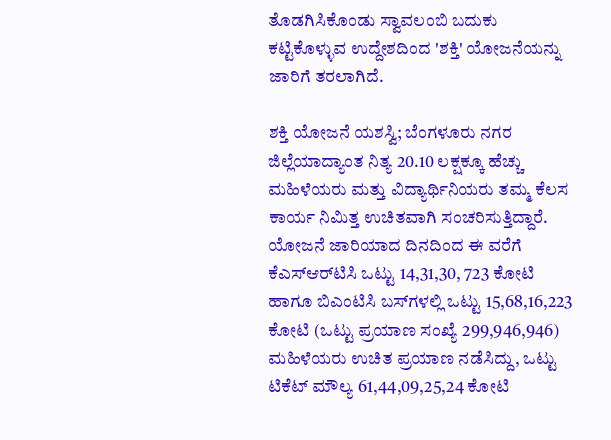ತೊಡಗಿಸಿಕೊಂಡು ಸ್ವಾವಲಂಬಿ ಬದುಕು ಕಟ್ಟಿಕೊಳ್ಳುವ ಉದ್ದೇಶದಿಂದ 'ಶಕ್ತಿ' ಯೋಜನೆಯನ್ನು ಜಾರಿಗೆ ತರಲಾಗಿದೆ.

ಶಕ್ತಿ ಯೋಜನೆ ಯಶಸ್ವಿ; ಬೆಂಗಳೂರು ನಗರ ಜಿಲ್ಲೆಯಾದ್ಯಾಂತ ನಿತ್ಯ 20.10 ಲಕ್ಷಕ್ಕೂ ಹೆಚ್ಚು ಮಹಿಳೆಯರು ಮತ್ತು ವಿದ್ಯಾರ್ಥಿನಿಯರು ತಮ್ಮ ಕೆಲಸ ಕಾರ್ಯ ನಿಮಿತ್ತ ಉಚಿತವಾಗಿ ಸಂಚರಿಸುತ್ತಿದ್ದಾರೆ. ಯೋಜನೆ ಜಾರಿಯಾದ ದಿನದಿಂದ ಈ ವರೆಗೆ ಕೆಎಸ್‌ಆರ್‌ಟಿಸಿ ಒಟ್ಟು 14,31,30, 723 ಕೋಟಿ ಹಾಗೂ ಬಿಎಂಟಿಸಿ ಬಸ್‌ಗಳಲ್ಲಿ ಒಟ್ಟು 15,68,16,223 ಕೋಟಿ (ಒಟ್ಟು ಪ್ರಯಾಣ ಸಂಖ್ಯೆ 299,946,946) ಮಹಿಳೆಯರು ಉಚಿತ ಪ್ರಯಾಣ ನಡೆಸಿದ್ದು, ಒಟ್ಟು ಟಿಕೆಟ್ ಮೌಲ್ಯ 61,44,09,25,24 ಕೋಟಿ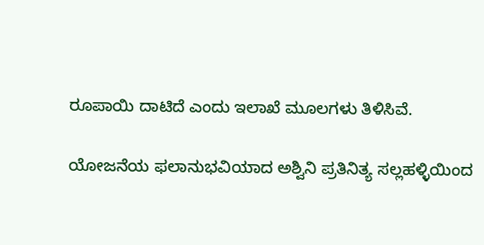ರೂಪಾಯಿ ದಾಟಿದೆ ಎಂದು ಇಲಾಖೆ ಮೂಲಗಳು ತಿಳಿಸಿವೆ.

ಯೋಜನೆಯ ಫಲಾನುಭವಿಯಾದ ಅಶ್ವಿನಿ ಪ್ರತಿನಿತ್ಯ ಸಲ್ಲಹಳ್ಳಿಯಿಂದ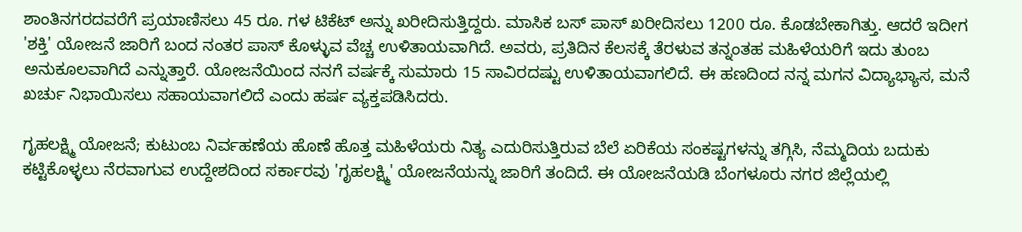ಶಾಂತಿನಗರದವರೆಗೆ ಪ್ರಯಾಣಿಸಲು 45 ರೂ. ಗಳ ಟಿಕೆಟ್ ಅನ್ನು ಖರೀದಿಸುತ್ತಿದ್ದರು. ಮಾಸಿಕ ಬಸ್ ಪಾಸ್ ಖರೀದಿಸಲು 1200 ರೂ. ಕೊಡಬೇಕಾಗಿತ್ತು. ಆದರೆ ಇದೀಗ 'ಶಕ್ತಿ' ಯೋಜನೆ ಜಾರಿಗೆ ಬಂದ ನಂತರ ಪಾಸ್ ಕೊಳ್ಳುವ ವೆಚ್ಚ ಉಳಿತಾಯವಾಗಿದೆ. ಅವರು, ಪ್ರತಿದಿನ ಕೆಲಸಕ್ಕೆ ತೆರಳುವ ತನ್ನಂತಹ ಮಹಿಳೆಯರಿಗೆ ಇದು ತುಂಬ ಅನುಕೂಲವಾಗಿದೆ ಎನ್ನುತ್ತಾರೆ. ಯೋಜನೆಯಿಂದ ನನಗೆ ವರ್ಷಕ್ಕೆ ಸುಮಾರು 15 ಸಾವಿರದಷ್ಟು ಉಳಿತಾಯವಾಗಲಿದೆ. ಈ ಹಣದಿಂದ ನನ್ನ ಮಗನ ವಿದ್ಯಾಭ್ಯಾಸ, ಮನೆ ಖರ್ಚು ನಿಭಾಯಿಸಲು ಸಹಾಯವಾಗಲಿದೆ ಎಂದು ಹರ್ಷ ವ್ಯಕ್ತಪಡಿಸಿದರು.

ಗೃಹಲಕ್ಷ್ಮಿ ಯೋಜನೆ; ಕುಟುಂಬ ನಿರ್ವಹಣೆಯ ಹೊಣೆ ಹೊತ್ತ ಮಹಿಳೆಯರು ನಿತ್ಯ ಎದುರಿಸುತ್ತಿರುವ ಬೆಲೆ ಏರಿಕೆಯ ಸಂಕಷ್ಟಗಳನ್ನು ತಗ್ಗಿಸಿ, ನೆಮ್ಮದಿಯ ಬದುಕು ಕಟ್ಟಿಕೊಳ್ಳಲು ನೆರವಾಗುವ ಉದ್ದೇಶದಿಂದ ಸರ್ಕಾರವು 'ಗೃಹಲಕ್ಷ್ಮಿ' ಯೋಜನೆಯನ್ನು ಜಾರಿಗೆ ತಂದಿದೆ. ಈ ಯೋಜನೆಯಡಿ ಬೆಂಗಳೂರು ನಗರ ಜಿಲ್ಲೆಯಲ್ಲಿ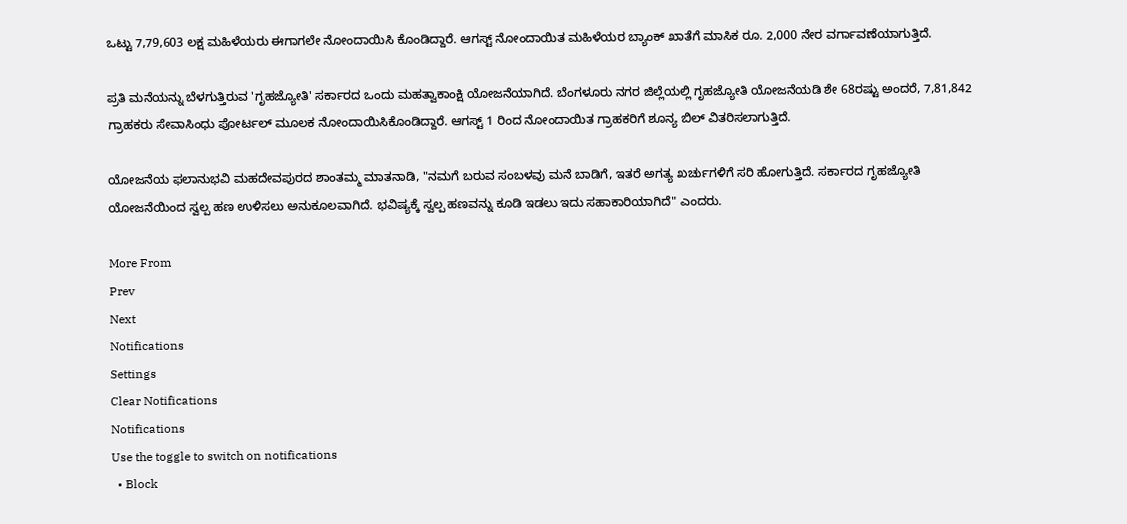ಒಟ್ಟು 7,79,603 ಲಕ್ಷ ಮಹಿಳೆಯರು ಈಗಾಗಲೇ ನೋಂದಾಯಿಸಿ ಕೊಂಡಿದ್ದಾರೆ. ಆಗಸ್ಟ್ ನೋಂದಾಯಿತ ಮಹಿಳೆಯರ ಬ್ಯಾಂಕ್ ಖಾತೆಗೆ ಮಾಸಿಕ ರೂ. 2,000 ನೇರ ವರ್ಗಾವಣೆಯಾಗುತ್ತಿದೆ.

ಪ್ರತಿ ಮನೆಯನ್ನು ಬೆಳಗುತ್ತಿರುವ 'ಗೃಹಜ್ಯೋತಿ' ಸರ್ಕಾರದ ಒಂದು ಮಹತ್ವಾಕಾಂಕ್ಷಿ ಯೋಜನೆಯಾಗಿದೆ. ಬೆಂಗಳೂರು ನಗರ ಜಿಲ್ಲೆಯಲ್ಲಿ ಗೃಹಜ್ಯೋತಿ ಯೋಜನೆಯಡಿ ಶೇ 68ರಷ್ಟು ಅಂದರೆ, 7,81,842 ಗ್ರಾಹಕರು ಸೇವಾಸಿಂಧು ಪೋರ್ಟಲ್ ಮೂಲಕ ನೋಂದಾಯಿಸಿಕೊಂಡಿದ್ದಾರೆ. ಆಗಸ್ಟ್ 1 ರಿಂದ ನೋಂದಾಯಿತ ಗ್ರಾಹಕರಿಗೆ ಶೂನ್ಯ ಬಿಲ್ ವಿತರಿಸಲಾಗುತ್ತಿದೆ.

ಯೋಜನೆಯ ಫಲಾನುಭವಿ ಮಹದೇವಪುರದ ಶಾಂತಮ್ಮ ಮಾತನಾಡಿ, "ನಮಗೆ ಬರುವ ಸಂಬಳವು ಮನೆ ಬಾಡಿಗೆ, ಇತರೆ ಅಗತ್ಯ ಖರ್ಚುಗಳಿಗೆ ಸರಿ ಹೋಗುತ್ತಿದೆ. ಸರ್ಕಾರದ ಗೃಹಜ್ಯೋತಿ ಯೋಜನೆಯಿಂದ ಸ್ವಲ್ಪ ಹಣ ಉಳಿಸಲು ಅನುಕೂಲವಾಗಿದೆ. ಭವಿಷ್ಯಕ್ಕೆ ಸ್ವಲ್ಪ ಹಣವನ್ನು ಕೂಡಿ ಇಡಲು ಇದು ಸಹಾಕಾರಿಯಾಗಿದೆ" ಎಂದರು.

More From
Prev
Next
Notifications
Settings
Clear Notifications
Notifications
Use the toggle to switch on notifications
  • Block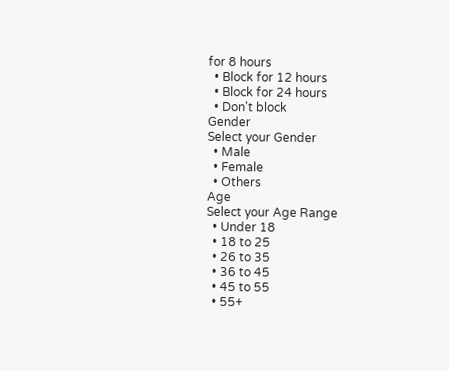for 8 hours
  • Block for 12 hours
  • Block for 24 hours
  • Don't block
Gender
Select your Gender
  • Male
  • Female
  • Others
Age
Select your Age Range
  • Under 18
  • 18 to 25
  • 26 to 35
  • 36 to 45
  • 45 to 55
  • 55+